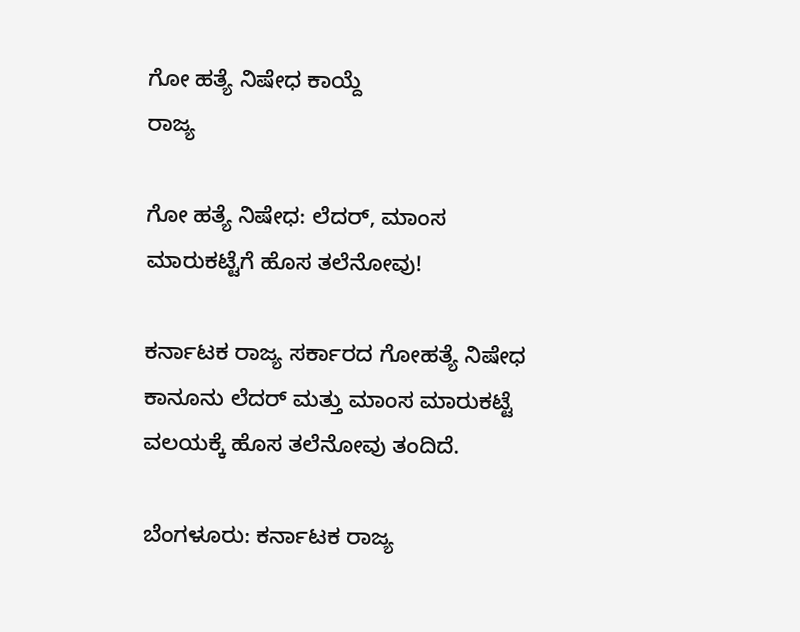ಗೋ ಹತ್ಯೆ ನಿಷೇಧ ಕಾಯ್ದೆ
ರಾಜ್ಯ

ಗೋ ಹತ್ಯೆ ನಿಷೇಧ: ಲೆದರ್, ಮಾಂಸ ಮಾರುಕಟ್ಟೆಗೆ ಹೊಸ ತಲೆನೋವು!

ಕರ್ನಾಟಕ ರಾಜ್ಯ ಸರ್ಕಾರದ ಗೋಹತ್ಯೆ ನಿಷೇಧ ಕಾನೂನು ಲೆದರ್ ಮತ್ತು ಮಾಂಸ ಮಾರುಕಟ್ಟೆ ವಲಯಕ್ಕೆ ಹೊಸ ತಲೆನೋವು ತಂದಿದೆ.

ಬೆಂಗಳೂರು: ಕರ್ನಾಟಕ ರಾಜ್ಯ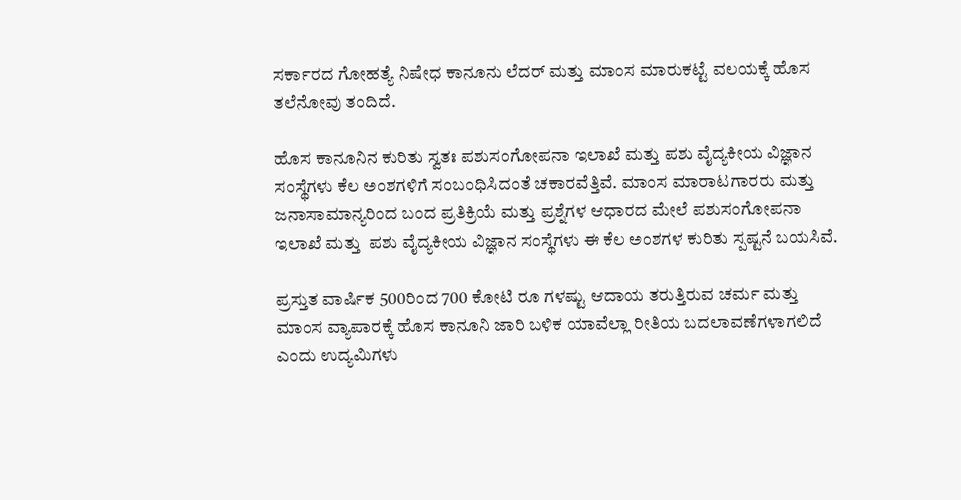ಸರ್ಕಾರದ ಗೋಹತ್ಯೆ ನಿಷೇಧ ಕಾನೂನು ಲೆದರ್ ಮತ್ತು ಮಾಂಸ ಮಾರುಕಟ್ಟೆ ವಲಯಕ್ಕೆ ಹೊಸ ತಲೆನೋವು ತಂದಿದೆ.

ಹೊಸ ಕಾನೂನಿನ ಕುರಿತು ಸ್ವತಃ ಪಶುಸಂಗೋಪನಾ ಇಲಾಖೆ ಮತ್ತು ಪಶು ವೈದ್ಯಕೀಯ ವಿಜ್ಞಾನ ಸಂಸ್ಥೆಗಳು ಕೆಲ ಅಂಶಗಳಿಗೆ ಸಂಬಂಧಿಸಿದಂತೆ ಚಕಾರವೆತ್ತಿವೆ. ಮಾಂಸ ಮಾರಾಟಗಾರರು ಮತ್ತು ಜನಾಸಾಮಾನ್ಯರಿಂದ ಬಂದ ಪ್ರತಿಕ್ರಿಯೆ ಮತ್ತು ಪ್ರಶ್ನೆಗಳ ಆಧಾರದ ಮೇಲೆ ಪಶುಸಂಗೋಪನಾ ಇಲಾಖೆ ಮತ್ತು  ಪಶು ವೈದ್ಯಕೀಯ ವಿಜ್ಞಾನ ಸಂಸ್ಥೆಗಳು ಈ ಕೆಲ ಅಂಶಗಳ ಕುರಿತು ಸ್ಪಷ್ಟನೆ ಬಯಸಿವೆ.

ಪ್ರಸ್ತುತ ವಾರ್ಷಿಕ 500ರಿಂದ 700 ಕೋಟಿ ರೂ ಗಳಷ್ಟು ಆದಾಯ ತರುತ್ತಿರುವ ಚರ್ಮ ಮತ್ತು ಮಾಂಸ ವ್ಯಾಪಾರಕ್ಕೆ ಹೊಸ ಕಾನೂನಿ ಜಾರಿ ಬಳಿಕ ಯಾವೆಲ್ಲಾ ರೀತಿಯ ಬದಲಾವಣೆಗಳಾಗಲಿದೆ ಎಂದು ಉದ್ಯಮಿಗಳು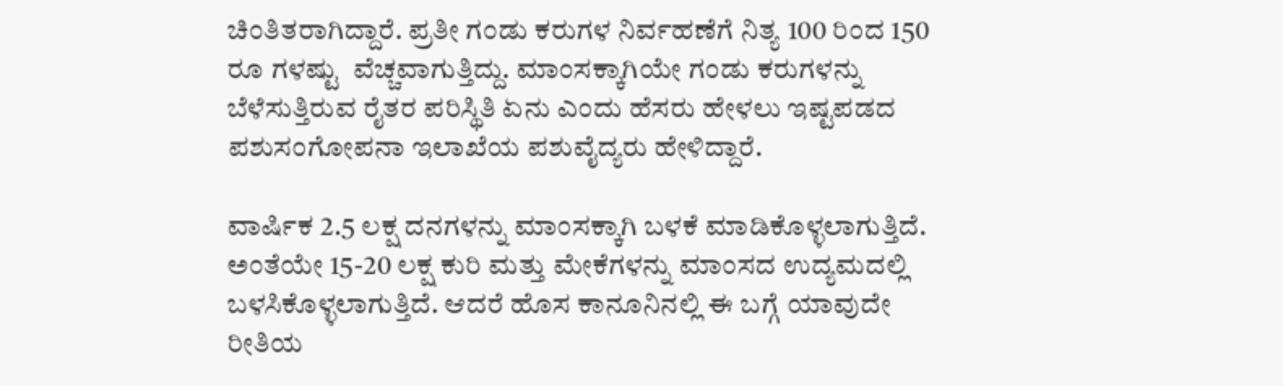ಚಿಂತಿತರಾಗಿದ್ದಾರೆ. ಪ್ರತೀ ಗಂಡು ಕರುಗಳ ನಿರ್ವಹಣೆಗೆ ನಿತ್ಯ 100 ರಿಂದ 150 ರೂ ಗಳಷ್ಟು  ವೆಚ್ಚವಾಗುತ್ತಿದ್ದು. ಮಾಂಸಕ್ಕಾಗಿಯೇ ಗಂಡು ಕರುಗಳನ್ನು ಬೆಳೆಸುತ್ತಿರುವ ರೈತರ ಪರಿಸ್ಥಿತಿ ಏನು ಎಂದು ಹೆಸರು ಹೇಳಲು ಇಷ್ಟಪಡದ ಪಶುಸಂಗೋಪನಾ ಇಲಾಖೆಯ ಪಶುವೈದ್ಯರು ಹೇಳಿದ್ದಾರೆ.

ವಾರ್ಷಿಕ 2.5 ಲಕ್ಷ ದನಗಳನ್ನು ಮಾಂಸಕ್ಕಾಗಿ ಬಳಕೆ ಮಾಡಿಕೊಳ್ಳಲಾಗುತ್ತಿದೆ. ಅಂತೆಯೇ 15-20 ಲಕ್ಷ ಕುರಿ ಮತ್ತು ಮೇಕೆಗಳನ್ನು ಮಾಂಸದ ಉದ್ಯಮದಲ್ಲಿ ಬಳಸಿಕೊಳ್ಳಲಾಗುತ್ತಿದೆ. ಆದರೆ ಹೊಸ ಕಾನೂನಿನಲ್ಲಿ ಈ ಬಗ್ಗೆ ಯಾವುದೇ ರೀತಿಯ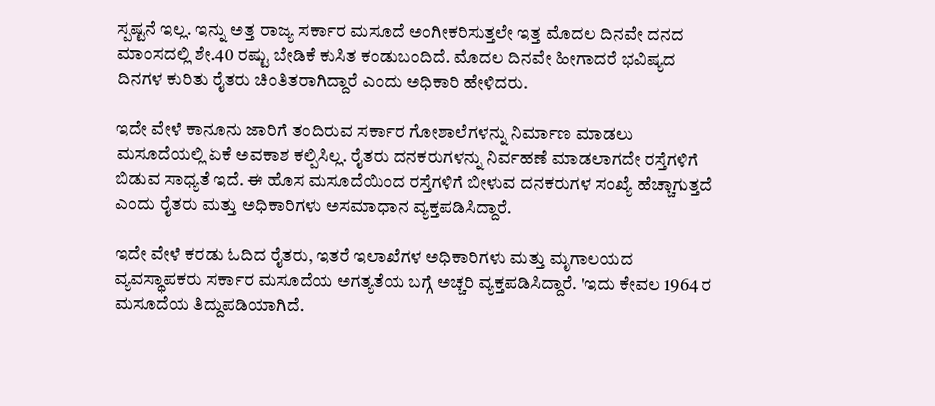ಸ್ಪಷ್ಟನೆ ಇಲ್ಲ. ಇನ್ನು ಅತ್ತ ರಾಜ್ಯ ಸರ್ಕಾರ ಮಸೂದೆ ಅಂಗೀಕರಿಸುತ್ತಲೇ ಇತ್ತ ಮೊದಲ ದಿನವೇ ದನದ ಮಾಂಸದಲ್ಲಿ ಶೇ.40 ರಷ್ಟು ಬೇಡಿಕೆ ಕುಸಿತ ಕಂಡುಬಂದಿದೆ. ಮೊದಲ ದಿನವೇ ಹೀಗಾದರೆ ಭವಿಷ್ಯದ ದಿನಗಳ ಕುರಿತು ರೈತರು ಚಿಂತಿತರಾಗಿದ್ದಾರೆ ಎಂದು ಅಧಿಕಾರಿ ಹೇಳಿದರು.

ಇದೇ ವೇಳೆ ಕಾನೂನು ಜಾರಿಗೆ ತಂದಿರುವ ಸರ್ಕಾರ ಗೋಶಾಲೆಗಳನ್ನು ನಿರ್ಮಾಣ ಮಾಡಲು ಮಸೂದೆಯಲ್ಲಿ ಏಕೆ ಅವಕಾಶ ಕಲ್ಪಿಸಿಲ್ಲ. ರೈತರು ದನಕರುಗಳನ್ನು ನಿರ್ವಹಣೆ ಮಾಡಲಾಗದೇ ರಸ್ತೆಗಳಿಗೆ ಬಿಡುವ ಸಾಧ್ಯತೆ ಇದೆ. ಈ ಹೊಸ ಮಸೂದೆಯಿಂದ ರಸ್ತೆಗಳಿಗೆ ಬೀಳುವ ದನಕರುಗಳ ಸಂಖ್ಯೆ ಹೆಚ್ಚಾಗುತ್ತದೆ ಎಂದು ರೈತರು ಮತ್ತು ಅಧಿಕಾರಿಗಳು ಅಸಮಾಧಾನ ವ್ಯಕ್ತಪಡಿಸಿದ್ದಾರೆ.

ಇದೇ ವೇಳೆ ಕರಡು ಓದಿದ ರೈತರು, ಇತರೆ ಇಲಾಖೆಗಳ ಅಧಿಕಾರಿಗಳು ಮತ್ತು ಮೃಗಾಲಯದ ವ್ಯವಸ್ಥಾಪಕರು ಸರ್ಕಾರ ಮಸೂದೆಯ ಅಗತ್ಯತೆಯ ಬಗ್ಗೆ ಅಚ್ಚರಿ ವ್ಯಕ್ತಪಡಿಸಿದ್ದಾರೆ. 'ಇದು ಕೇವಲ 1964 ರ ಮಸೂದೆಯ ತಿದ್ದುಪಡಿಯಾಗಿದೆ.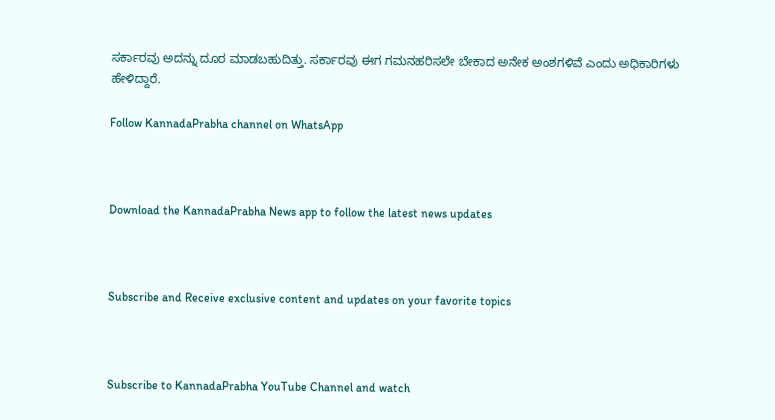ಸರ್ಕಾರವು ಅದನ್ನು ದೂರ ಮಾಡಬಹುದಿತ್ತು. ಸರ್ಕಾರವು ಈಗ ಗಮನಹರಿಸಲೇ ಬೇಕಾದ ಅನೇಕ ಅಂಶಗಳಿವೆ ಎಂದು ಅಧಿಕಾರಿಗಳು ಹೇಳಿದ್ದಾರೆ.

Follow KannadaPrabha channel on WhatsApp



Download the KannadaPrabha News app to follow the latest news updates



Subscribe and Receive exclusive content and updates on your favorite topics



Subscribe to KannadaPrabha YouTube Channel and watch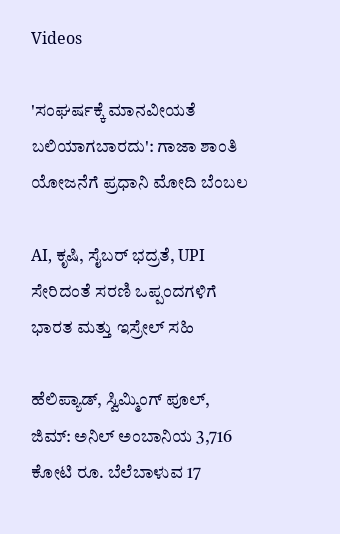Videos

'ಸಂಘರ್ಷಕ್ಕೆ ಮಾನವೀಯತೆ ಬಲಿಯಾಗಬಾರದು': ಗಾಜಾ ಶಾಂತಿ ಯೋಜನೆಗೆ ಪ್ರಧಾನಿ ಮೋದಿ ಬೆಂಬಲ

AI, ಕೃಷಿ, ಸೈಬರ್ ಭದ್ರತೆ, UPI ಸೇರಿದಂತೆ ಸರಣಿ ಒಪ್ಪಂದಗಳಿಗೆ ಭಾರತ ಮತ್ತು ಇಸ್ರೇಲ್ ಸಹಿ

ಹೆಲಿಪ್ಯಾಡ್, ಸ್ವಿಮ್ಮಿಂಗ್ ಪೂಲ್, ಜಿಮ್: ಅನಿಲ್ ಅಂಬಾನಿಯ 3,716 ಕೋಟಿ ರೂ. ಬೆಲೆಬಾಳುವ 17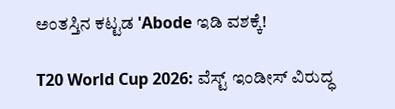ಅಂತಸ್ತಿನ ಕಟ್ಟಡ 'Abode ಇಡಿ ವಶಕ್ಕೆ!

T20 World Cup 2026: ವೆಸ್ಟ್ ಇಂಡೀಸ್ ವಿರುದ್ಧ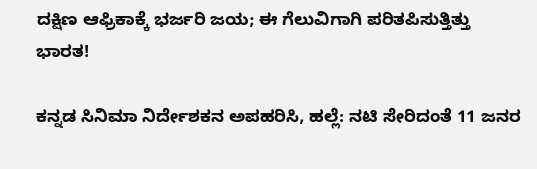ದಕ್ಷಿಣ ಆಫ್ರಿಕಾಕ್ಕೆ ಭರ್ಜರಿ ಜಯ; ಈ ಗೆಲುವಿಗಾಗಿ ಪರಿತಪಿಸುತ್ತಿತ್ತು ಭಾರತ!

ಕನ್ನಡ ಸಿನಿಮಾ ನಿರ್ದೇಶಕನ ಅಪಹರಿಸಿ, ಹಲ್ಲೆ: ನಟಿ ಸೇರಿದಂತೆ 11 ಜನರ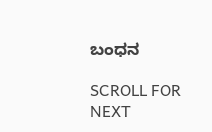ಬಂಧನ

SCROLL FOR NEXT